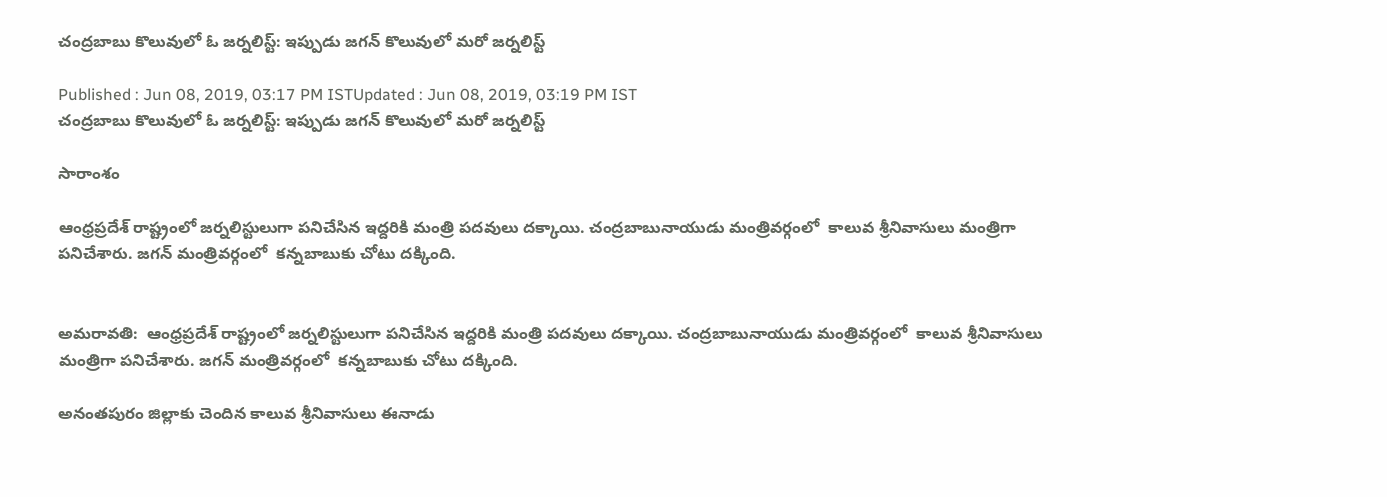చంద్రబాబు కొలువులో ఓ జర్నలిస్ట్: ఇప్పుడు జగన్ కొలువులో మరో జర్నలిస్ట్

Published : Jun 08, 2019, 03:17 PM ISTUpdated : Jun 08, 2019, 03:19 PM IST
చంద్రబాబు కొలువులో ఓ జర్నలిస్ట్: ఇప్పుడు జగన్ కొలువులో మరో జర్నలిస్ట్

సారాంశం

ఆంధ్రప్రదేశ్ రాష్ట్రంలో జర్నలిస్టులుగా పనిచేసిన ఇద్దరికి మంత్రి పదవులు దక్కాయి. చంద్రబాబునాయుడు మంత్రివర్గంలో  కాలువ శ్రీనివాసులు మంత్రిగా పనిచేశారు. జగన్ మంత్రివర్గంలో  కన్నబాబుకు చోటు దక్కింది.


అమరావతి:  ఆంధ్రప్రదేశ్ రాష్ట్రంలో జర్నలిస్టులుగా పనిచేసిన ఇద్దరికి మంత్రి పదవులు దక్కాయి. చంద్రబాబునాయుడు మంత్రివర్గంలో  కాలువ శ్రీనివాసులు మంత్రిగా పనిచేశారు. జగన్ మంత్రివర్గంలో  కన్నబాబుకు చోటు దక్కింది.

అనంతపురం జిల్లాకు చెందిన కాలువ శ్రీనివాసులు ఈనాడు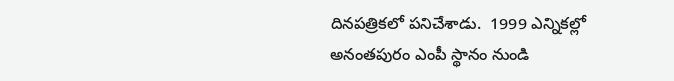దినపత్రికలో పనిచేశాడు.  1999 ఎన్నికల్లో  అనంతపురం ఎంపీ స్థానం నుండి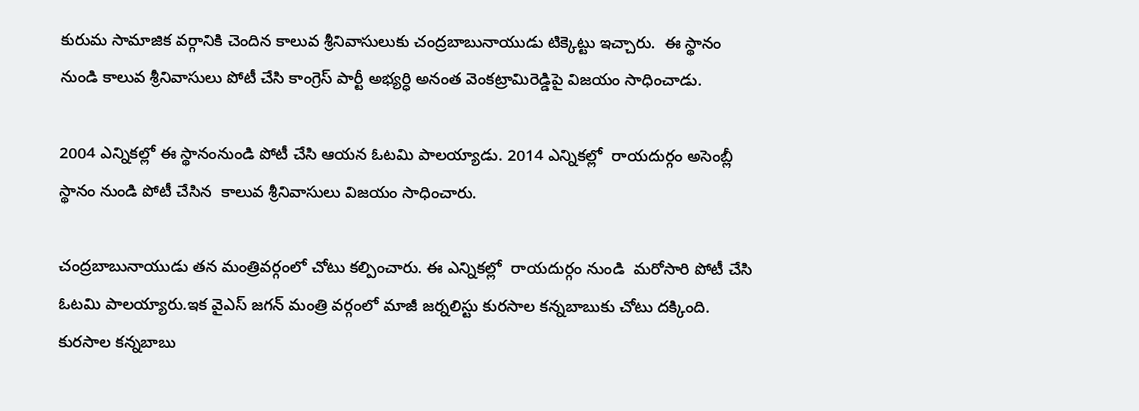కురుమ సామాజిక వర్గానికి చెందిన కాలువ శ్రీనివాసులుకు చంద్రబాబునాయుడు టిక్కెట్టు ఇచ్చారు.  ఈ స్థానం నుండి కాలువ శ్రీనివాసులు పోటీ చేసి కాంగ్రెస్ పార్టీ అభ్యర్ధి అనంత వెంకట్రామిరెడ్డిపై విజయం సాధించాడు.

2004 ఎన్నికల్లో ఈ స్థానంనుండి పోటీ చేసి ఆయన ఓటమి పాలయ్యాడు. 2014 ఎన్నికల్లో  రాయదుర్గం అసెంబ్లీ స్థానం నుండి పోటీ చేసిన  కాలువ శ్రీనివాసులు విజయం సాధించారు.

చంద్రబాబునాయుడు తన మంత్రివర్గంలో చోటు కల్పించారు. ఈ ఎన్నికల్లో  రాయదుర్గం నుండి  మరోసారి పోటీ చేసి ఓటమి పాలయ్యారు.ఇక వైఎస్ జగన్ మంత్రి వర్గంలో మాజీ జర్నలిస్టు కురసాల కన్నబాబుకు చోటు దక్కింది. కురసాల కన్నబాబు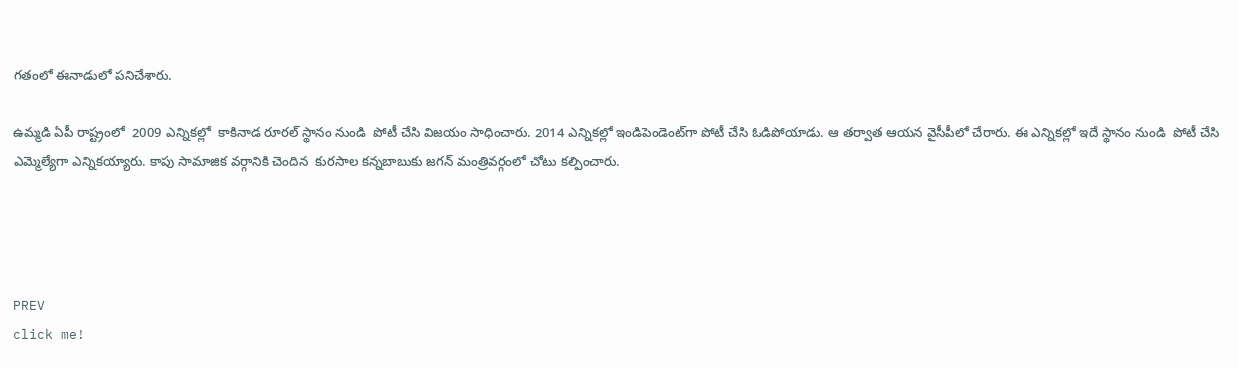గతంలో ఈనాడులో పనిచేశారు.

ఉమ్మడి ఏపీ రాష్ట్రంలో  2009 ఎన్నికల్లో  కాకినాడ రూరల్ స్థానం నుండి  పోటీ చేసి విజయం సాధించారు. 2014 ఎన్నికల్లో ఇండిపెండెంట్‌గా పోటీ చేసి ఓడిపోయాడు. ఆ తర్వాత ఆయన వైసీపీలో చేరారు. ఈ ఎన్నికల్లో ఇదే స్థానం నుండి  పోటీ చేసి ఎమ్మెల్యేగా ఎన్నికయ్యారు. కాపు సామాజిక వర్గానికి చెందిన  కురసాల కన్నబాబుకు జగన్ మంత్రివర్గంలో చోటు కల్పించారు.




PREV
click me!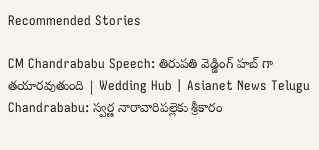Recommended Stories

CM Chandrababu Speech: తిరుపతి వెడ్డింగ్ హబ్ గా తయారవుతుంది | Wedding Hub | Asianet News Telugu
Chandrababu: స్వర్ణ నారావారిపల్లెకు శ్రీకారం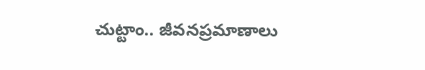చుట్టాం.. జీవనప్రమాణాలు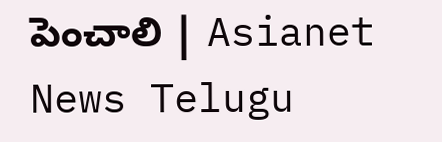పెంచాలి | Asianet News Telugu